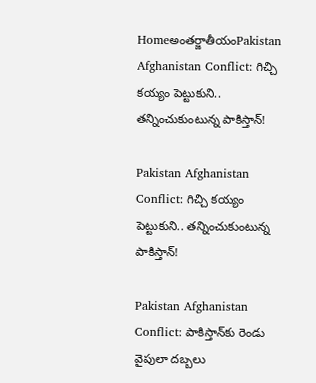Homeఅంతర్జాతీయంPakistan Afghanistan Conflict: గిచ్చి కయ్యం పెట్టుకుని.. తన్నించుకుంటున్న పాకిస్తాన్‌!

Pakistan Afghanistan Conflict: గిచ్చి కయ్యం పెట్టుకుని.. తన్నించుకుంటున్న పాకిస్తాన్‌!

Pakistan Afghanistan Conflict: పాకిస్తాన్‌కు రెండు వైపులా దబ్బలు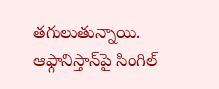తగులుతున్నాయి. ఆఫ్గానిస్తాన్‌పై సింగిల్‌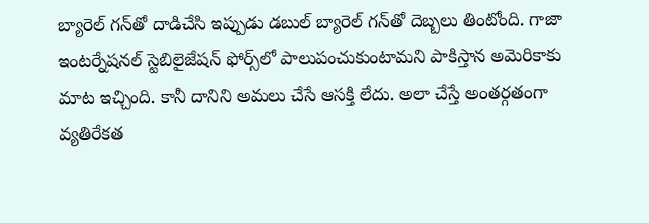బ్యారెల్‌ గన్‌తో దాడిచేసి ఇప్పుడు డబుల్‌ బ్యారెల్‌ గన్‌తో దెబ్బలు తింటోంది. గాజా ఇంటర్నేషనల్‌ స్టెబిలైజేషన్‌ ఫోర్స్‌లో పాలుపంచుకుంటామని పాకిస్తాన అమెరికాకు మాట ఇచ్చింది. కానీ దానిని అమలు చేసే ఆసక్తి లేదు. అలా చేస్తే అంతర్గతంగా వ్యతిరేకత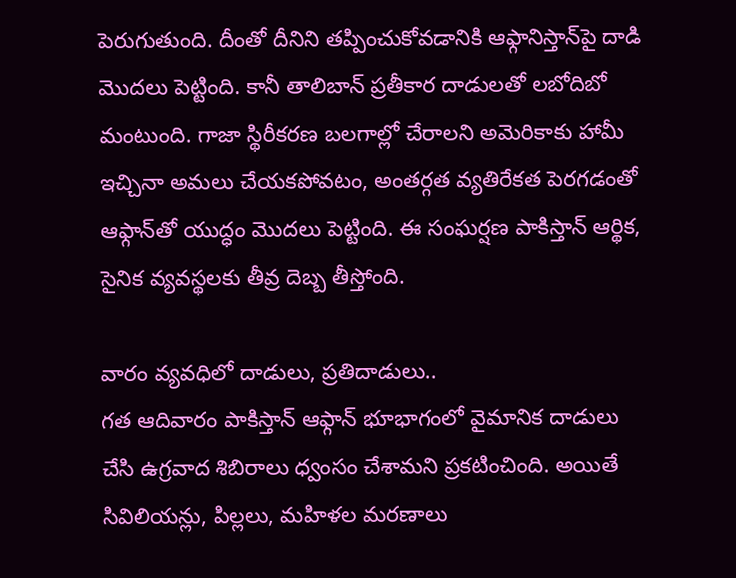పెరుగుతుంది. దీంతో దీనిని తప్పించుకోవడానికి ఆఫ్గానిస్తాన్‌పై దాడి మొదలు పెట్టింది. కానీ తాలిబాన్‌ ప్రతీకార దాడులతో లబోదిబో మంటుంది. గాజా స్థిరీకరణ బలగాల్లో చేరాలని అమెరికాకు హామీ ఇచ్చినా అమలు చేయకపోవటం, అంతర్గత వ్యతిరేకత పెరగడంతో ఆఫ్గాన్‌తో యుద్ధం మొదలు పెట్టింది. ఈ సంఘర్షణ పాకిస్తాన్‌ ఆర్థిక, సైనిక వ్యవస్థలకు తీవ్ర దెబ్బ తీస్తోంది.

వారం వ్యవధిలో దాడులు, ప్రతిదాడులు..
గత ఆదివారం పాకిస్తాన్‌ ఆఫ్గాన్‌ భూభాగంలో వైమానిక దాడులు చేసి ఉగ్రవాద శిబిరాలు ధ్వంసం చేశామని ప్రకటించింది. అయితే సివిలియన్లు, పిల్లలు, మహిళల మరణాలు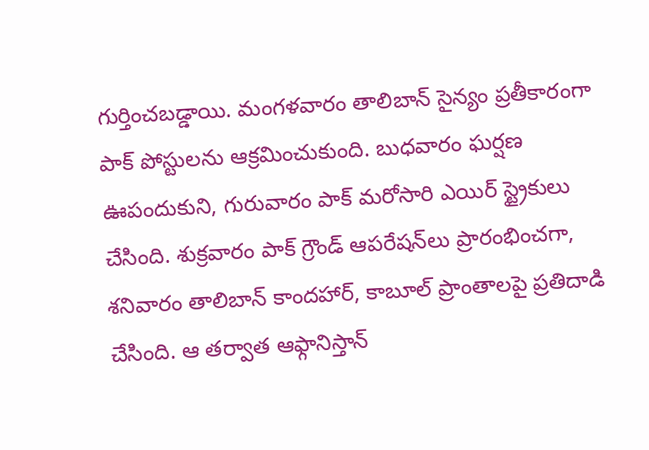గుర్తించబడ్డాయి. మంగళవారం తాలిబాన్‌ సైన్యం ప్రతీకారంగా పాక్‌ పోస్టులను ఆక్రమించుకుంది. బుధవారం ఘర్షణ ఊపందుకుని, గురువారం పాక్‌ మరోసారి ఎయిర్‌ స్ట్రైకులు చేసింది. శుక్రవారం పాక్‌ గ్రౌండ్‌ ఆపరేషన్‌లు ప్రారంభించగా, శనివారం తాలిబాన్‌ కాందహార్, కాబూల్‌ ప్రాంతాలపై ప్రతిదాడి చేసింది. ఆ తర్వాత ఆఫ్గానిస్తాన్‌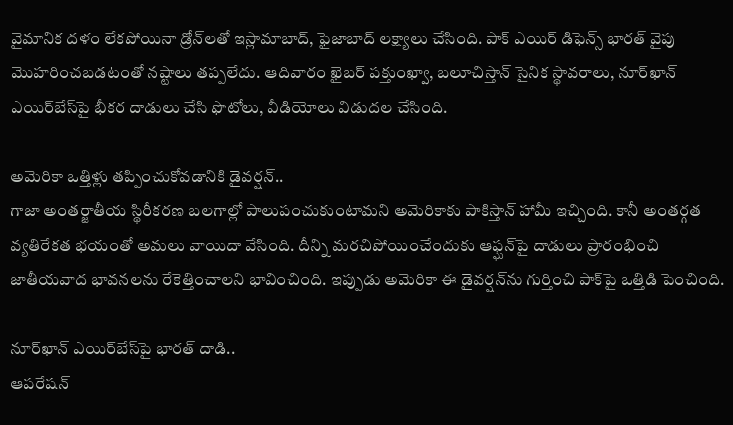వైమానిక దళం లేకపోయినా డ్రోన్‌లతో ఇస్లామాబాద్, ఫైజాబాద్‌ లక్ష్యాలు చేసింది. పాక్‌ ఎయిర్‌ డిఫెన్స్‌ భారత్‌ వైపు మొహరించబడటంతో నష్టాలు తప్పలేదు. ఆదివారం ఖైబర్‌ పక్తుంఖ్వా, బలూచిస్తాన్‌ సైనిక స్థావరాలు, నూర్‌ఖాన్‌ ఎయిర్‌బేస్‌పై భీకర దాడులు చేసి ఫొటోలు, వీడియోలు విడుదల చేసింది.

అమెరికా ఒత్తిళ్లు తప్పించుకోవడానికి డైవర్షన్‌..
గాజా అంతర్జాతీయ స్థిరీకరణ బలగాల్లో పాలుపంచుకుంటామని అమెరికాకు పాకిస్తాన్‌ హామీ ఇచ్చింది. కానీ అంతర్గత వ్యతిరేకత భయంతో అమలు వాయిదా వేసింది. దీన్ని మరచిపోయించేందుకు ఆఫ్ఘన్‌పై దాడులు ప్రారంభించి జాతీయవాద భావనలను రేకెత్తించాలని భావించింది. ఇప్పుడు అమెరికా ఈ డైవర్షన్‌ను గుర్తించి పాక్‌పై ఒత్తిడి పెంచింది.

నూర్‌ఖాన్‌ ఎయిర్‌బేస్‌పై భారత్‌ దాడి..
ఆపరేషన్‌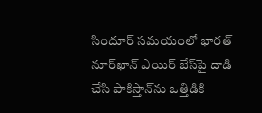సిందూర్‌ సమయంలో భారత్‌ నూర్‌ఖాన్‌ ఎయిర్‌ బేస్‌పై దాడి చేసి పాకిస్తాన్‌ను ఒత్తిడికి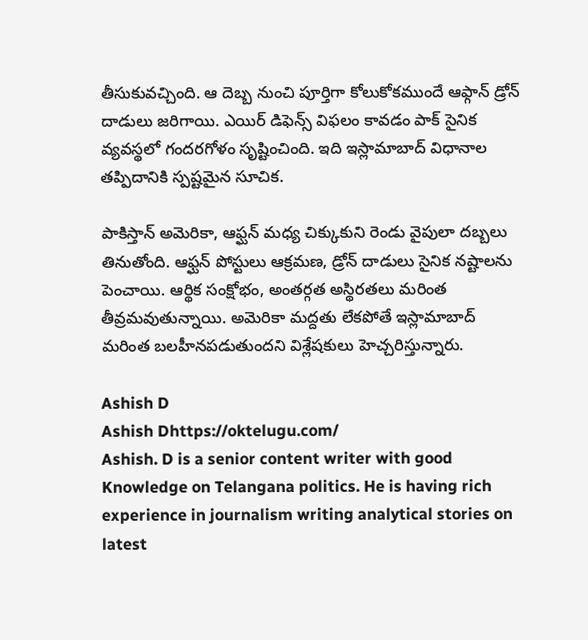తీసుకువచ్చింది. ఆ దెబ్బ నుంచి పూర్తిగా కోలుకోకముందే ఆఫ్గాన్‌ డ్రోన్‌ దాడులు జరిగాయి. ఎయిర్‌ డిఫెన్స్‌ విఫలం కావడం పాక్‌ సైనిక వ్యవస్థలో గందరగోళం సృష్టించింది. ఇది ఇస్లామాబాద్‌ విధానాల తప్పిదానికి స్పష్టమైన సూచిక.

పాకిస్తాన్‌ అమెరికా, ఆఫ్ఘన్‌ మధ్య చిక్కుకుని రెండు వైపులా దబ్బలు తినుతోంది. ఆఫ్ఘన్‌ పోస్టులు ఆక్రమణ, డ్రోన్‌ దాడులు సైనిక నష్టాలను పెంచాయి. ఆర్థిక సంక్షోభం, అంతర్గత అస్థిరతలు మరింత తీవ్రమవుతున్నాయి. అమెరికా మద్దతు లేకపోతే ఇస్లామాబాద్‌ మరింత బలహీనపడుతుందని విశ్లేషకులు హెచ్చరిస్తున్నారు.

Ashish D
Ashish Dhttps://oktelugu.com/
Ashish. D is a senior content writer with good Knowledge on Telangana politics. He is having rich experience in journalism writing analytical stories on latest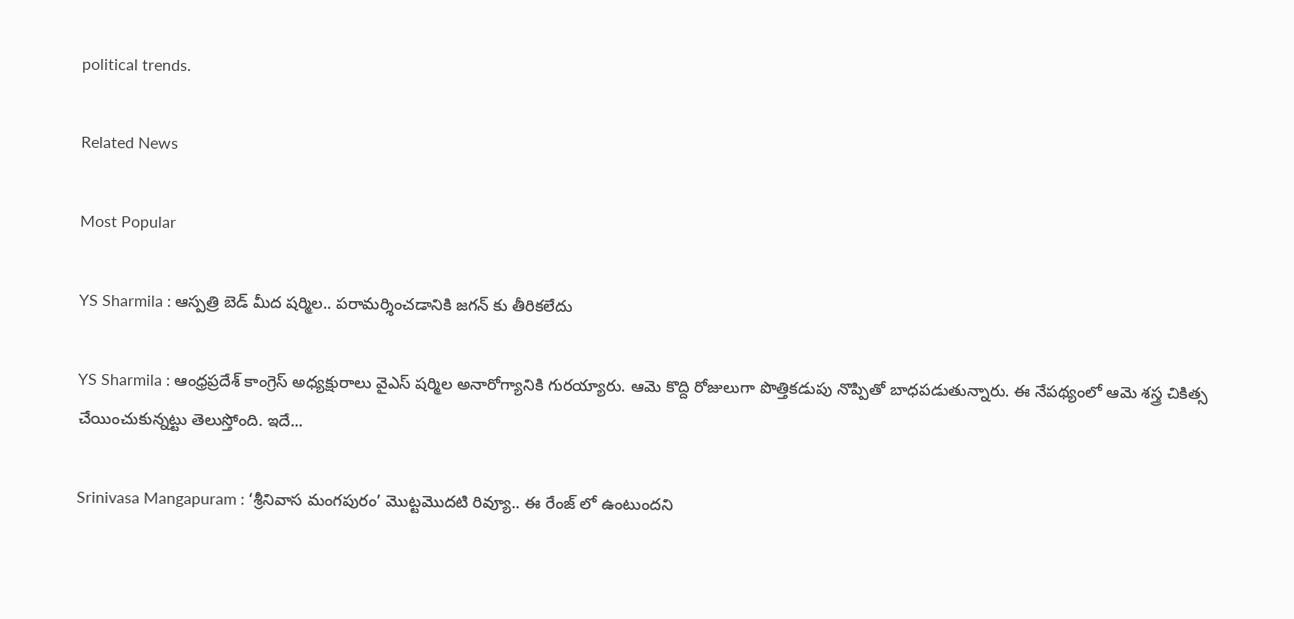political trends.

Related News

Most Popular

YS Sharmila : ఆస్పత్రి బెడ్ మీద షర్మిల.. పరామర్శించడానికి జగన్ కు తీరికలేదు

YS Sharmila : ఆంధ్రప్రదేశ్ కాంగ్రెస్ అధ్యక్షురాలు వైఎస్ షర్మిల అనారోగ్యానికి గురయ్యారు. ఆమె కొద్ది రోజులుగా పొత్తికడుపు నొప్పితో బాధపడుతున్నారు. ఈ నేపథ్యంలో ఆమె శస్త్ర చికిత్స చేయించుకున్నట్టు తెలుస్తోంది. ఇదే...

Srinivasa Mangapuram : ‘శ్రీనివాస మంగపురం’ మొట్టమొదటి రివ్యూ.. ఈ రేంజ్ లో ఉంటుందని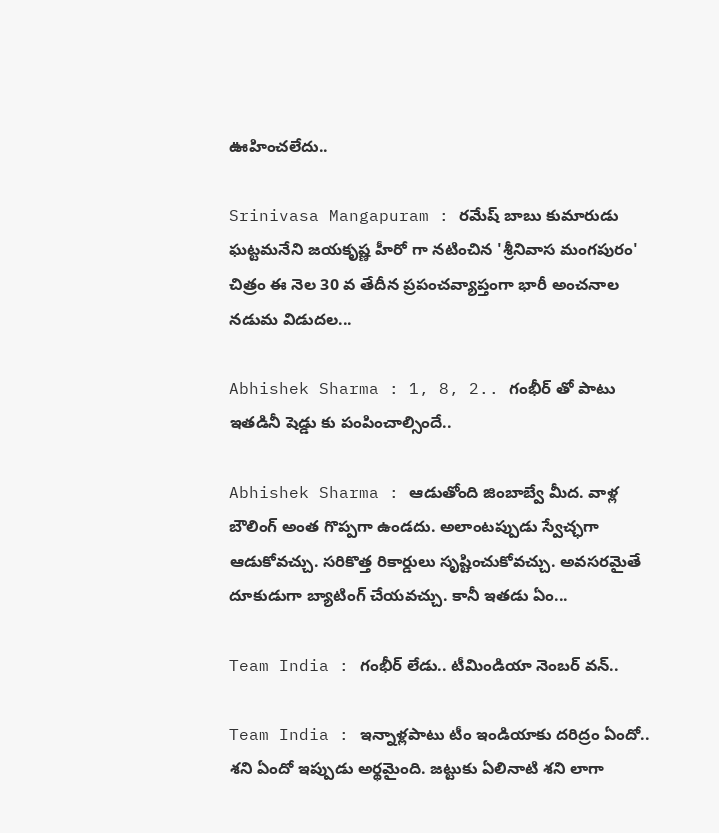ఊహించలేదు..

Srinivasa Mangapuram : రమేష్ బాబు కుమారుడు ఘట్టమనేని జయకృష్ణ హీరో గా నటించిన 'శ్రీనివాస మంగపురం' చిత్రం ఈ నెల 30 వ తేదీన ప్రపంచవ్యాప్తంగా భారీ అంచనాల నడుమ విడుదల...

Abhishek Sharma : 1, 8, 2.. గంభీర్ తో పాటు ఇతడినీ షెడ్డు కు పంపించాల్సిందే..

Abhishek Sharma : ఆడుతోంది జింబాబ్వే మీద. వాళ్ల బౌలింగ్ అంత గొప్పగా ఉండదు. అలాంటప్పుడు స్వేచ్ఛగా ఆడుకోవచ్చు. సరికొత్త రికార్డులు సృష్టించుకోవచ్చు. అవసరమైతే దూకుడుగా బ్యాటింగ్ చేయవచ్చు. కానీ ఇతడు ఏం...

Team India : గంభీర్ లేడు.. టీమిండియా నెంబర్ వన్..

Team India : ఇన్నాళ్లపాటు టీం ఇండియాకు దరిద్రం ఏందో.. శని ఏందో ఇప్పుడు అర్థమైంది. జట్టుకు ఏలినాటి శని లాగా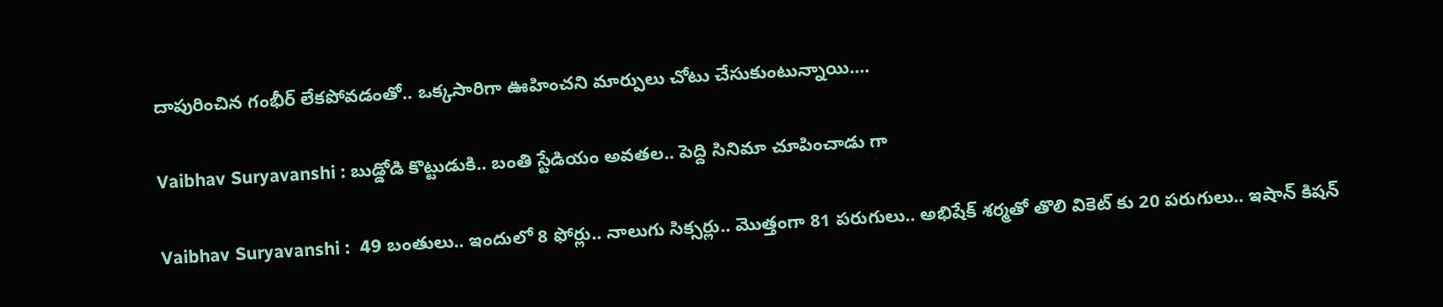దాపురించిన గంభీర్ లేకపోవడంతో.. ఒక్కసారిగా ఊహించని మార్పులు చోటు చేసుకుంటున్నాయి....

Vaibhav Suryavanshi : బుడ్డోడి కొట్టుడుకి.. బంతి స్టేడియం అవతల.. పెద్ది సినిమా చూపించాడు గా

Vaibhav Suryavanshi :  49 బంతులు.. ఇందులో 8 ఫోర్లు.. నాలుగు సిక్సర్లు.. మొత్తంగా 81 పరుగులు.. అభిషేక్ శర్మతో తొలి వికెట్ కు 20 పరుగులు.. ఇషాన్ కిషన్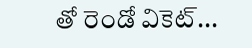తో రెండో వికెట్...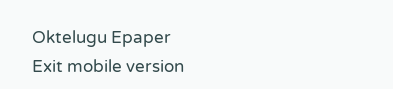Oktelugu Epaper
Exit mobile version